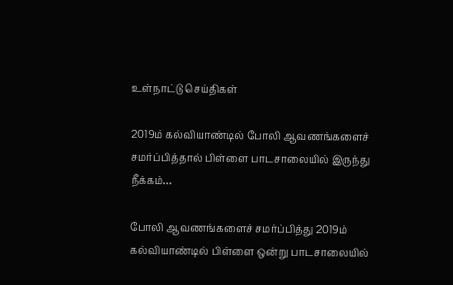உள்நாட்டு செய்திகள்

2019ம் கல்வியாண்டில் போலி ஆவணங்களைச் சமர்ப்பித்தால் பிள்ளை பாடசாலையில் இருந்து நீக்கம்…

போலி ஆவணங்களைச் சமர்ப்பித்து 2019ம் கல்வியாண்டில் பிள்ளை ஒன்று பாடசாலையில்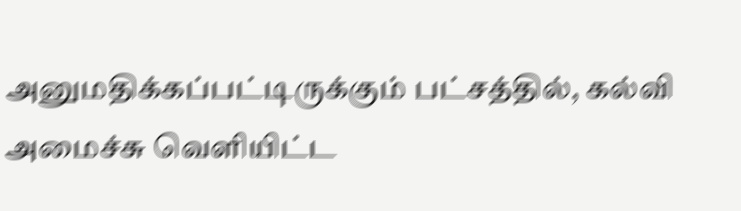அனுமதிக்கப்பட்டிருக்கும் பட்சத்தில், கல்வி அமைச்சு வெளியிட்ட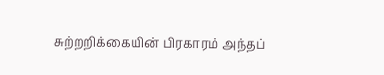சுற்றறிக்கையின் பிரகாரம் அந்தப்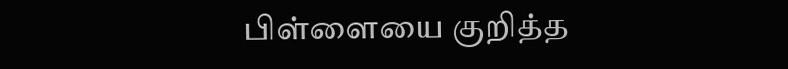பிள்ளையை குறித்த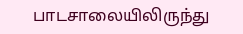பாடசாலையிலிருந்து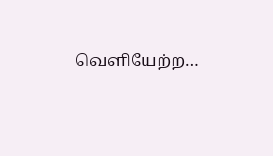வெளியேற்ற…